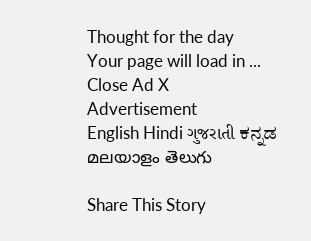Thought for the day
Your page will load in ...
Close Ad X
Advertisement
English Hindi ગુજરાતી ಕನ್ನಡ മലയാളം తెలుగు

Share This Story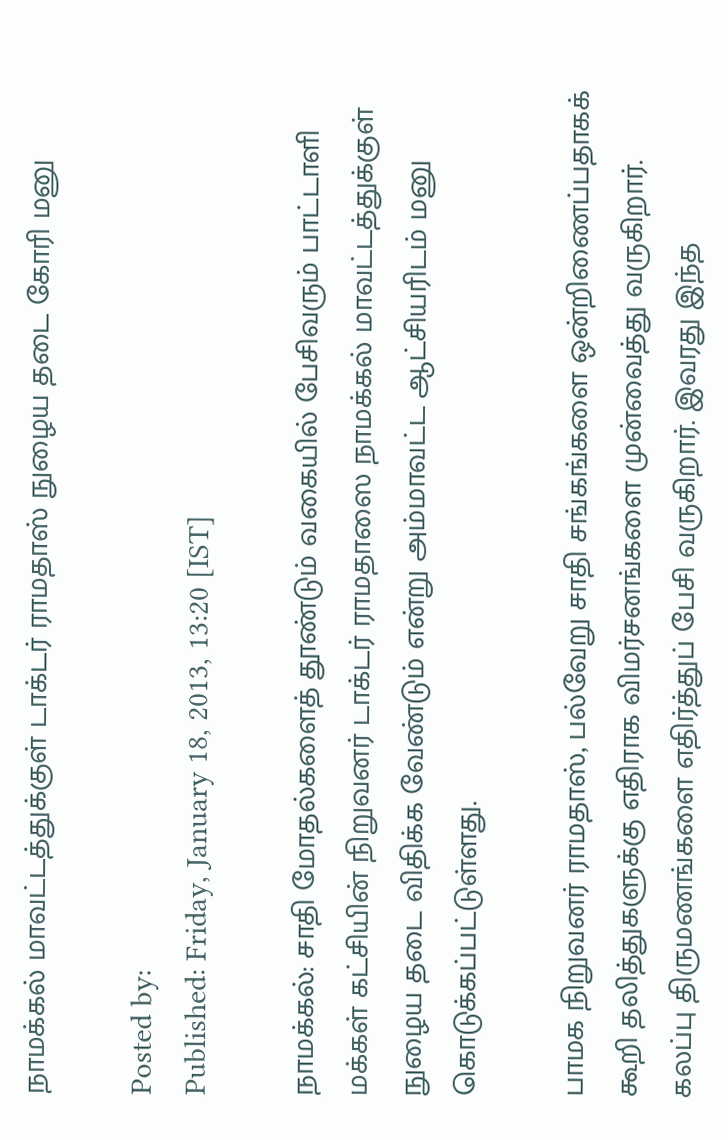நாமக்கல் மாவட்டத்துக்குள் டாக்டர் ராமதாஸ் நுழைய தடை கோரி மனு

Posted by:
Published: Friday, January 18, 2013, 13:20 [IST]

நாமக்கல்: சாதி மோதல்களைத் தூண்டும் வகையில் பேசிவரும் பாட்டாளி மக்கள் கட்சியின் நிறுவனர் டாக்டர் ராமதாஸை நாமக்கல் மாவட்டத்துக்குள் நுழைய தடை விதிக்க வேண்டும் என்று அம்மாவட்ட ஆட்சியரிடம் மனு கொடுக்கப்பட்டுள்ளது.

பாமக நிறுவனர் ராமதாஸ், பல்வேறு சாதி சங்கங்களை ஒன்றிணைப்பதாகக் கூறி தலித்துகளுக்கு எதிராக விமர்சனங்களை முன்வைத்து வருகிறார். கலப்பு திருமணங்களை எதிர்த்துப் பேசி வருகிறார். இவரது இந்த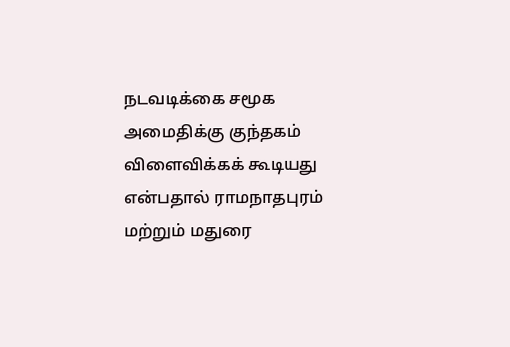நடவடிக்கை சமூக அமைதிக்கு குந்தகம் விளைவிக்கக் கூடியது என்பதால் ராமநாதபுரம் மற்றும் மதுரை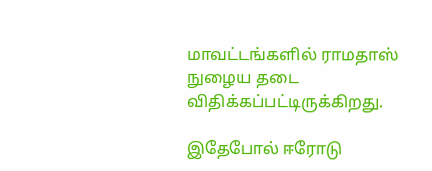மாவட்டங்களில் ராமதாஸ் நுழைய தடை விதிக்கப்பட்டிருக்கிறது.

இதேபோல் ஈரோடு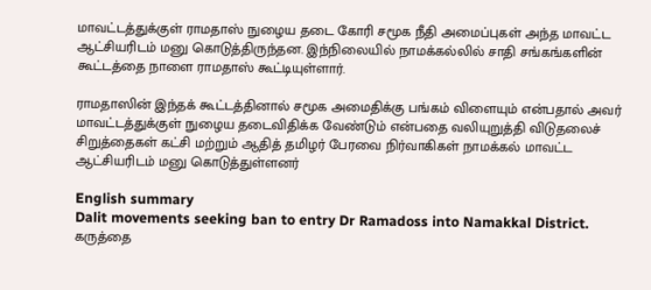மாவட்டத்துக்குள் ராமதாஸ் நுழைய தடை கோரி சமூக நீதி அமைப்புகள் அந்த மாவட்ட ஆட்சியரிடம் மனு கொடுத்திருந்தன. இந்நிலையில் நாமக்கல்லில் சாதி சங்கங்களின் கூட்டத்தை நாளை ராமதாஸ் கூட்டியுள்ளார்.

ராமதாஸின் இந்தக் கூட்டத்தினால் சமூக அமைதிக்கு பங்கம் விளையும் என்பதால் அவர் மாவட்டத்துக்குள் நுழைய தடைவிதிக்க வேண்டும் என்பதை வலியுறுத்தி விடுதலைச் சிறுத்தைகள் கட்சி மற்றும் ஆதித் தமிழர் பேரவை நிர்வாகிகள் நாமக்கல் மாவட்ட ஆட்சியரிடம் மனு கொடுத்துள்ளனர்

English summary
Dalit movements seeking ban to entry Dr Ramadoss into Namakkal District.
கருத்தை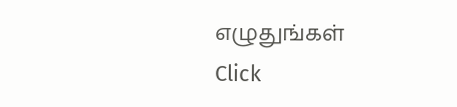எழுதுங்கள்
Click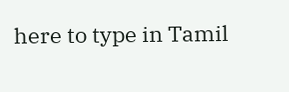here to type in Tamil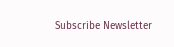Subscribe Newsletter